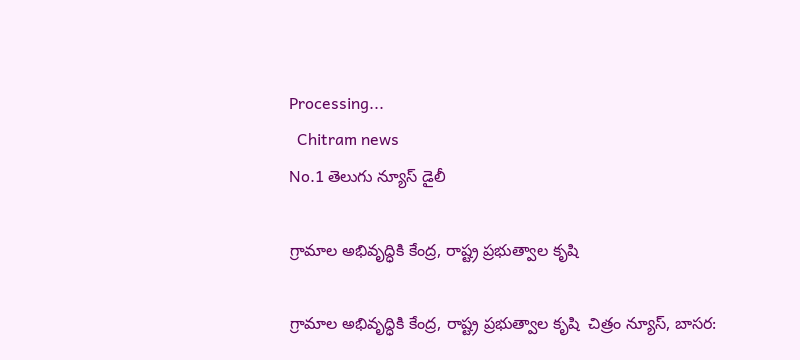Processing...
  Chitram news
No.1 తెలుగు న్యూస్ డైలీ

గ్రామాల అభివృద్ధికి కేంద్ర, రాష్ట్ర ప్రభుత్వాల కృషి

గ్రామాల అభివృద్ధికి కేంద్ర, రాష్ట్ర ప్రభుత్వాల కృషి  చిత్రం న్యూస్, బాసర: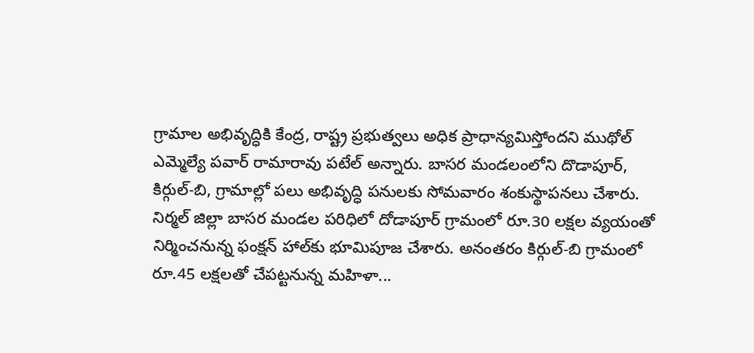గ్రామాల అభివృద్ధికి కేంద్ర, రాష్ట్ర ప్రభుత్వలు అధిక ప్రాధాన్యమిస్తోందని ముథోల్ ఎమ్మెల్యే పవార్ రామారావు పటేల్ అన్నారు. బాసర మండలంలోని దొడాపూర్, కిర్గుల్-బి, గ్రామాల్లో పలు అభివృద్ధి పనులకు సోమవారం శంకుస్థాపనలు చేశారు. నిర్మల్ జిల్లా బాసర మండల పరిధిలో దోడాపూర్‌ గ్రామంలో రూ.30 లక్షల వ్యయంతో నిర్మించనున్న ఫంక్షన్ హాల్‌కు భూమిపూజ చేశారు. అనంతరం కిర్గుల్-బి గ్రామంలో రూ.45 లక్షలతో చేపట్టనున్న మహిళా...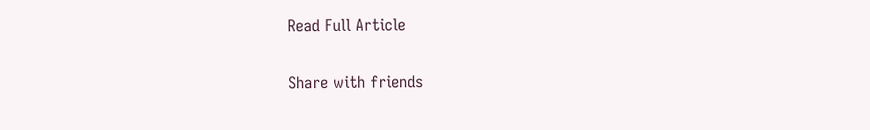Read Full Article

Share with friends